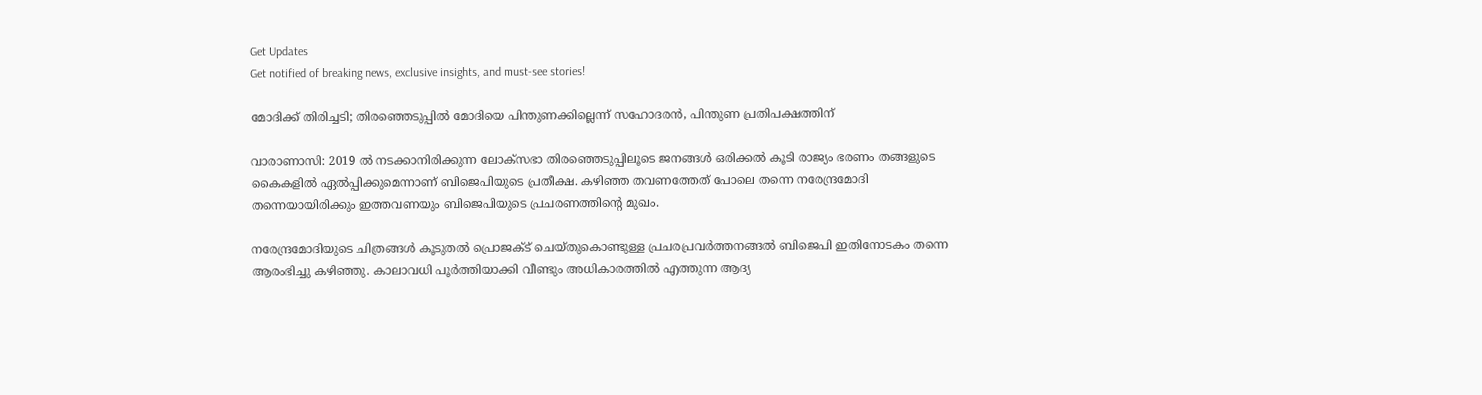Get Updates
Get notified of breaking news, exclusive insights, and must-see stories!

മോദിക്ക് തിരിച്ചടി; തിരഞ്ഞെടുപ്പില്‍ മോദിയെ പിന്തുണക്കില്ലെന്ന് സഹോദരന്‍, പിന്തുണ പ്രതിപക്ഷത്തിന്

വാരാണാസി: 2019 ല്‍ നടക്കാനിരിക്കുന്ന ലോക്‌സഭാ തിരഞ്ഞെടുപ്പിലൂടെ ജനങ്ങള്‍ ഒരിക്കല്‍ കൂടി രാജ്യം ഭരണം തങ്ങളുടെ കൈകളില്‍ ഏല്‍പ്പിക്കുമെന്നാണ് ബിജെപിയുടെ പ്രതീക്ഷ. കഴിഞ്ഞ തവണത്തേത് പോലെ തന്നെ നരേന്ദ്രമോദി തന്നെയായിരിക്കും ഇത്തവണയും ബിജെപിയുടെ പ്രചരണത്തിന്റെ മുഖം.

നരേന്ദ്രമോദിയുടെ ചിത്രങ്ങള്‍ കൂടുതല്‍ പ്രൊജക്ട് ചെയ്തുകൊണ്ടുള്ള പ്രചരപ്രവര്‍ത്തനങ്ങല്‍ ബിജെപി ഇതിനോടകം തന്നെ ആരംഭിച്ചു കഴിഞ്ഞു. കാലാവധി പൂര്‍ത്തിയാക്കി വീണ്ടും അധികാരത്തില്‍ എത്തുന്ന ആദ്യ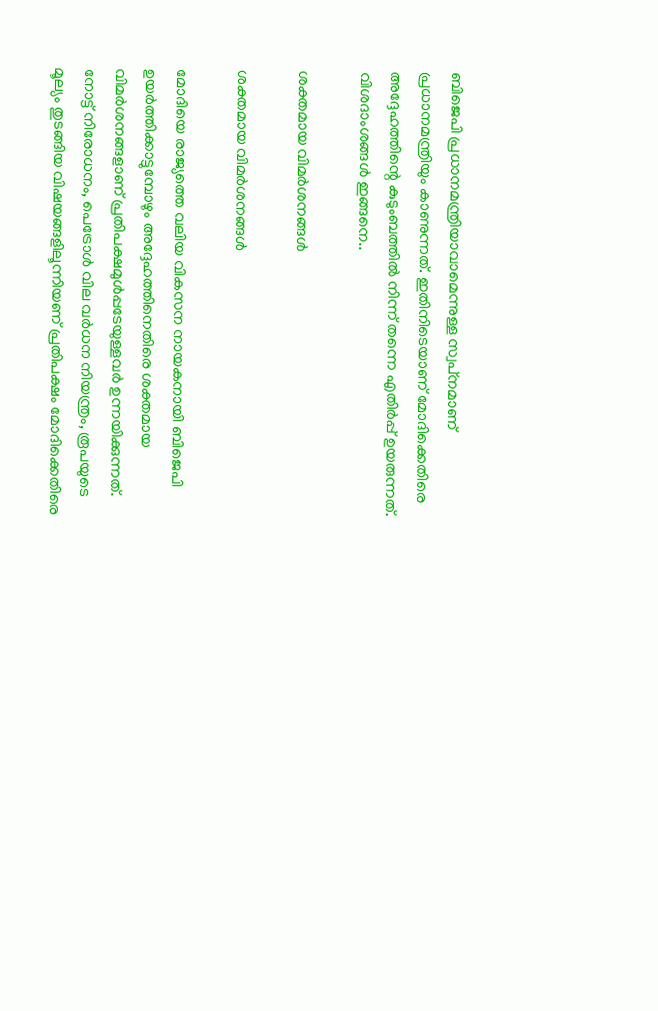ബിജെപി പ്രധാനമന്ത്രിയാവാമെന്നുള്ള സ്വപ്‌നമാണ് പ്രധാനമന്ത്രിയും കാണുന്നത്. ഇതിനിടെയാണ് മോദിക്കെതിരെ അദ്ദേഹത്തിന്റെ കുടുംബത്തില്‍ നിന്ന് തന്നെ എതിര്‍പ്പ് ഉയരുന്നത്. വിശദാംശങ്ങള്‍ ഇങ്ങനെ..

ശക്തമായ വിമര്‍ശനങ്ങള്‍

ശക്തമായ വിമര്‍ശനങ്ങള്‍

മോദിയെ രാജ്യത്തെ വലിയ വികസന നായകനായി ബിജെപി ഉയര്‍ത്തിക്കാട്ടുമ്പോഴും അദ്ദേഹത്തിനെതിരെ ശക്തമായ വിമര്‍ശനങ്ങളാണ് പ്രതിപക്ഷമുള്‍പ്പടേയുള്ളവര്‍ ഉന്നയിക്കുന്നത്. നോട്ട് നിരോധനം, പെട്രോള്‍ വില വര്‍ധന നിയന്ത്രം, രൂപയുടെ മൂല്യം തുടങ്ങിയ വിഷയങ്ങളിലൂന്നിയണ് പ്രതിപക്ഷം മോദിക്കെതിരെ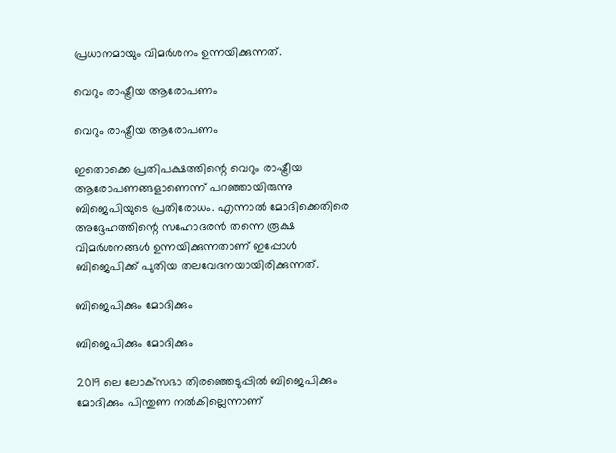പ്രധാനമായും വിമര്‍ശനം ഉന്നയിക്കുന്നത്.

വെറും രാഷ്ട്രീയ ആരോപണം

വെറും രാഷ്ട്രീയ ആരോപണം

ഇതൊക്കെ പ്രതിപക്ഷത്തിന്റെ വെറും രാഷ്ട്രീയ ആരോപണങ്ങളാണെന്ന് പറഞ്ഞായിരുന്നു ബിജെപിയുടെ പ്രതിരോധം. എന്നാല്‍ മോദിക്കെതിരെ അദ്ദേഹത്തിന്റെ സഹോദരന്‍ തന്നെ രൂക്ഷ വിമര്‍ശനങ്ങള്‍ ഉന്നയിക്കുന്നതാണ് ഇപ്പോള്‍ ബിജെപിക്ക് പുതിയ തലവേദനയായിരിക്കുന്നത്.

ബിജെപിക്കും മോദിക്കും

ബിജെപിക്കും മോദിക്കും

2019 ലെ ലോക്‌സഭാ തിരഞ്ഞെടുപ്പില്‍ ബിജെപിക്കും മോദിക്കും പിന്തുണ നല്‍കില്ലെന്നാണ്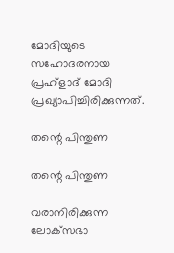മോദിയുടെ സഹോദരനായ പ്രഹ്‌ളാദ് മോദി പ്രഖ്യാപിച്ചിരിക്കുന്നത്.

തന്റെ പിന്തുണ

തന്റെ പിന്തുണ

വരാനിരിക്കുന്ന ലോക്‌സഭാ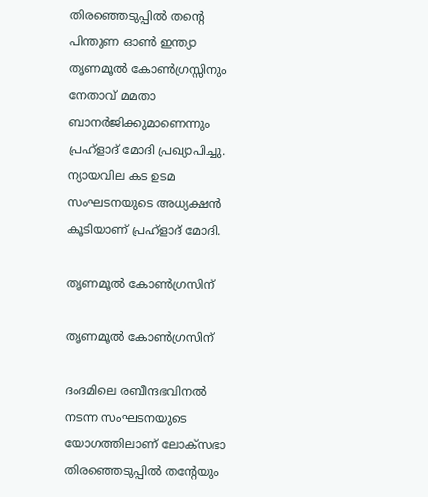തിരഞ്ഞെടുപ്പില്‍ തന്റെ പിന്തുണ ഓണ്‍ ഇന്ത്യാ തൃണമൂല്‍ കോണ്‍ഗ്രസ്സിനും നേതാവ് മമതാ ബാനര്‍ജിക്കുമാണെന്നും പ്രഹ്‌ളാദ് മോദി പ്രഖ്യാപിച്ചു. ന്യായവില കട ഉടമ സംഘടനയുടെ അധ്യക്ഷന്‍ കൂടിയാണ് പ്രഹ്‌ളാദ് മോദി.

തൃണമൂല്‍ കോണ്‍ഗ്രസിന്

തൃണമൂല്‍ കോണ്‍ഗ്രസിന്

ദംദമിലെ രബീന്ദഭവിനല്‍ നടന്ന സംഘടനയുടെ യോഗത്തിലാണ് ലോക്‌സഭാ തിരഞ്ഞെടുപ്പില്‍ തന്റേയും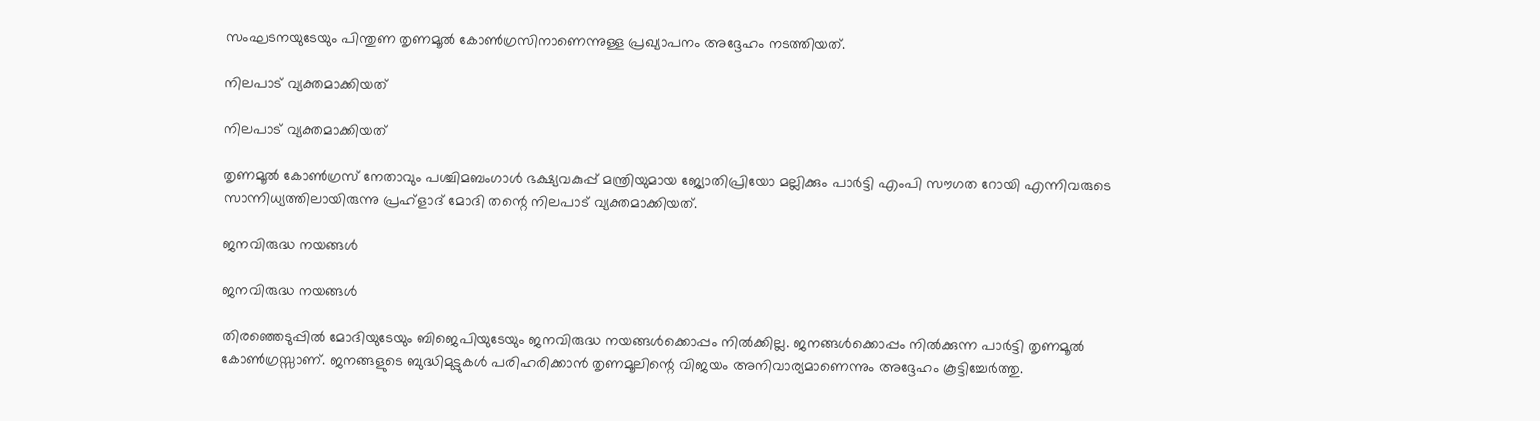സംഘടനയുടേയും പിന്തുണ തൃണമൂല്‍ കോണ്‍ഗ്രസിനാണെന്നുള്ള പ്രഖ്യാപനം അദ്ദേഹം നടത്തിയത്.

നിലപാട് വ്യക്തമാക്കിയത്

നിലപാട് വ്യക്തമാക്കിയത്

തൃണമൂല്‍ കോണ്‍ഗ്രസ് നേതാവും പശ്ചിമബംഗാള്‍ ഭക്ഷ്യവകുപ്പ് മന്ത്രിയുമായ ജ്യോതിപ്രിയോ മല്ലിക്കും പാര്‍ട്ടി എംപി സൗഗത റോയി എന്നിവരുടെ സാന്നിധ്യത്തിലായിരുന്നു പ്രഹ്‌ളാദ് മോദി തന്റെ നിലപാട് വ്യക്തമാക്കിയത്.

ജനവിരുദ്ധ നയങ്ങള്‍

ജനവിരുദ്ധ നയങ്ങള്‍

തിരഞ്ഞെടുപ്പില്‍ മോദിയുടേയും ബിജെപിയുടേയും ജനവിരുദ്ധ നയങ്ങള്‍ക്കൊപ്പം നില്‍ക്കില്ല. ജനങ്ങള്‍ക്കൊപ്പം നില്‍ക്കുന്ന പാര്‍ട്ടി തൃണമൂല്‍ കോണ്‍ഗ്രസ്സാണ്. ജനങ്ങളുടെ ബുദ്ധിമുട്ടുകള്‍ പരിഹരിക്കാന്‍ തൃണമൂലിന്റെ വിജയം അനിവാര്യമാണെന്നും അദ്ദേഹം കൂട്ടിച്ചേര്‍ത്തു.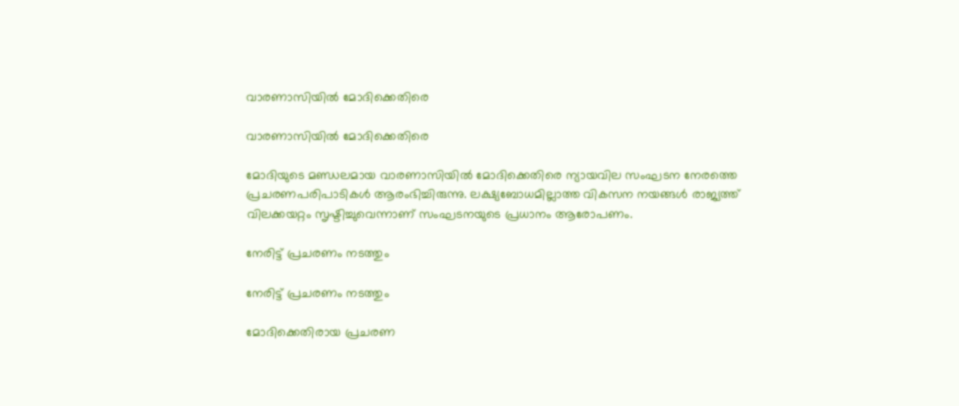വാരണാസിയില്‍ മോദിക്കെതിരെ

വാരണാസിയില്‍ മോദിക്കെതിരെ

മോദിയുടെ മണ്ഡലമായ വാരണാസിയില്‍ മോദിക്കെതിരെ ന്യായവില സംഘടന നേരത്തെ പ്രചരണപരിപാടികള്‍ ആരംഭിച്ചിരുന്നു. ലക്ഷ്യബോധമില്ലാത്ത വികസന നയങ്ങള്‍ രാജ്യത്ത് വിലക്കയറ്റം സൃഷ്ടിച്ചുവെന്നാണ് സംഘടനയുടെ പ്രധാനം ആരോപണം.

നേരിട്ട് പ്രചരണം നടത്തും

നേരിട്ട് പ്രചരണം നടത്തും

മോദിക്കെതിരായ പ്രചരണ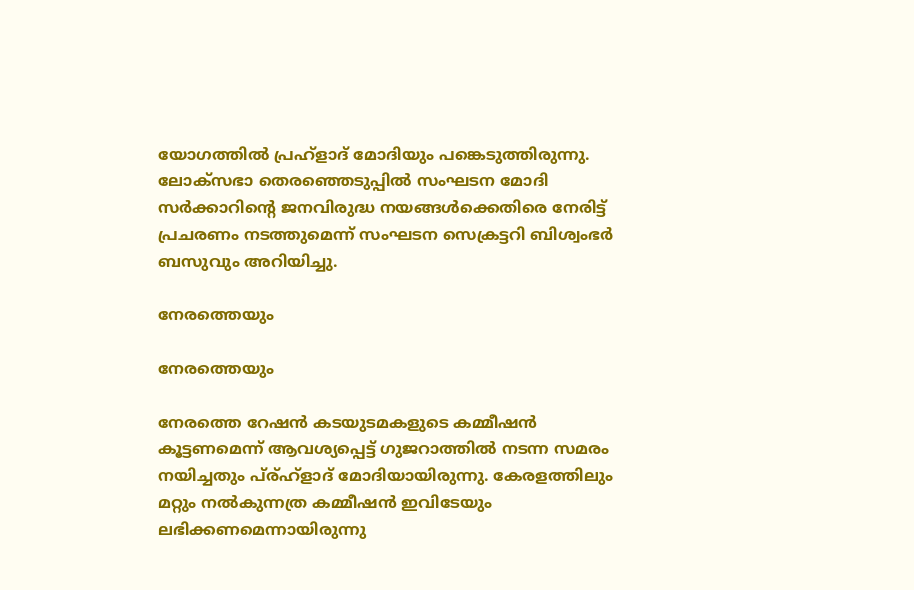യോഗത്തില്‍ പ്രഹ്‌ളാദ് മോദിയും പങ്കെടുത്തിരുന്നു. ലോക്‌സഭാ തെരഞ്ഞെടുപ്പില്‍ സംഘടന മോദി സര്‍ക്കാറിന്റെ ജനവിരുദ്ധ നയങ്ങള്‍ക്കെതിരെ നേരിട്ട് പ്രചരണം നടത്തുമെന്ന് സംഘടന സെക്രട്ടറി ബിശ്വംഭര്‍ ബസുവും അറിയിച്ചു.

നേരത്തെയും

നേരത്തെയും

നേരത്തെ റേഷന്‍ കടയുടമകളുടെ കമ്മീഷന്‍ കൂട്ടണമെന്ന് ആവശ്യപ്പെട്ട് ഗുജറാത്തില്‍ നടന്ന സമരം നയിച്ചതും പ്ര്ഹ്‌ളാദ് മോദിയായിരുന്നു. കേരളത്തിലും മറ്റും നല്‍കുന്നത്ര കമ്മീഷന്‍ ഇവിടേയും ലഭിക്കണമെന്നായിരുന്നു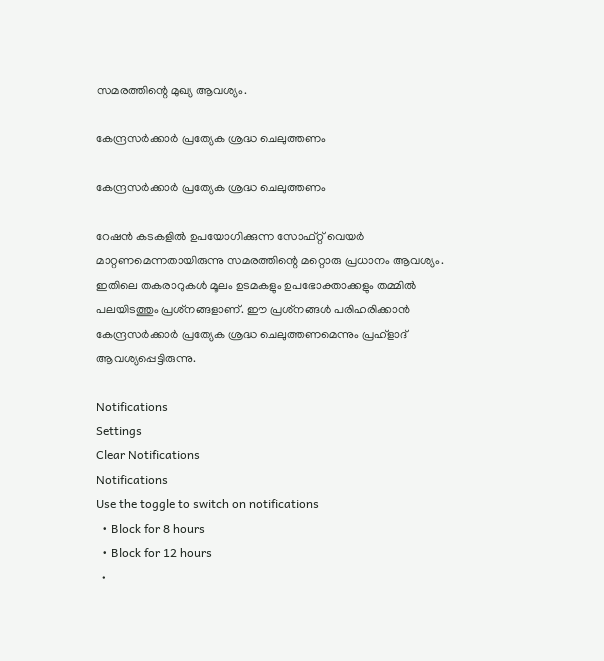സമരത്തിന്റെ മുഖ്യ ആവശ്യം.

കേന്ദ്രസര്‍ക്കാര്‍ പ്രത്യേക ശ്രദ്ധ ചെലുത്തണം

കേന്ദ്രസര്‍ക്കാര്‍ പ്രത്യേക ശ്രദ്ധ ചെലുത്തണം

റേഷന്‍ കടകളില്‍ ഉപയോഗിക്കുന്ന സോഫ്റ്റ് വെയര്‍ മാറ്റണമെന്നതായിരുന്നു സമരത്തിന്റെ മറ്റൊരു പ്രധാനം ആവശ്യം. ഇതിലെ തകരാറുകള്‍ മൂലം ഉടമകളും ഉപഭോക്താക്കളും തമ്മില്‍ പലയിടത്തും പ്രശ്‌നങ്ങളാണ്. ഈ പ്രശ്‌നങ്ങള്‍ പരിഹരിക്കാന്‍ കേന്ദ്രസര്‍ക്കാര്‍ പ്രത്യേക ശ്രദ്ധ ചെലുത്തണമെന്നും പ്രഹ്‌ളാദ് ആവശ്യപ്പെട്ടിരുന്നു.

Notifications
Settings
Clear Notifications
Notifications
Use the toggle to switch on notifications
  • Block for 8 hours
  • Block for 12 hours
  •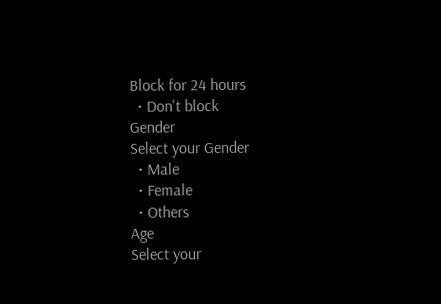Block for 24 hours
  • Don't block
Gender
Select your Gender
  • Male
  • Female
  • Others
Age
Select your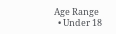Age Range
  • Under 18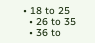• 18 to 25
  • 26 to 35
  • 36 to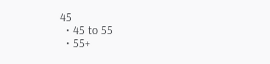45
  • 45 to 55
  • 55+